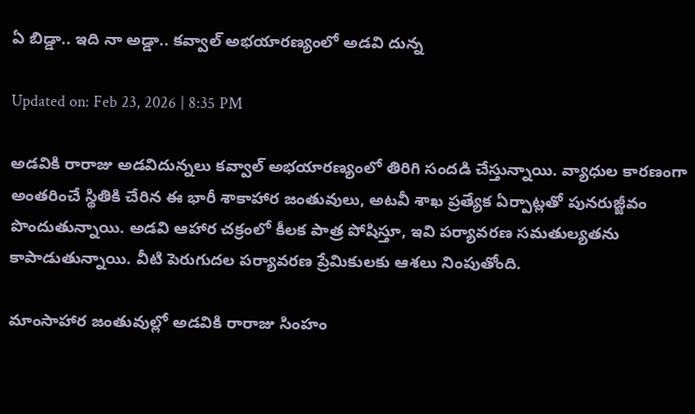ఏ బిడ్డా.. ఇది నా అడ్డా.. కవ్వాల్‌ అభయారణ్యంలో అడవి దున్న

Updated on: Feb 23, 2026 | 8:35 PM

అడవికి రారాజు అడవిదున్నలు కవ్వాల్ అభయారణ్యంలో తిరిగి సందడి చేస్తున్నాయి. వ్యాధుల కారణంగా అంతరించే స్థితికి చేరిన ఈ భారీ శాకాహార జంతువులు, అటవీ శాఖ ప్రత్యేక ఏర్పాట్లతో పునరుజ్జీవం పొందుతున్నాయి. అడవి ఆహార చక్రంలో కీలక పాత్ర పోషిస్తూ, ఇవి పర్యావరణ సమతుల్యతను కాపాడుతున్నాయి. వీటి పెరుగుదల పర్యావరణ ప్రేమికులకు ఆశలు నింపుతోంది.

మాంసాహార జంతువుల్లో అడవికి రారాజు సింహం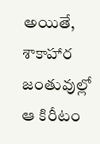అయితే, శాకాహార జంతువుల్లో ఆ కిరీటం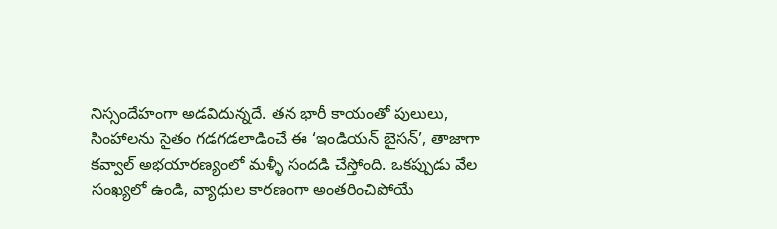నిస్సందేహంగా అడవిదున్నదే. తన భారీ కాయంతో పులులు, సింహాలను సైతం గడగడలాడించే ఈ ‘ఇండియన్ బైసన్’, తాజాగా కవ్వాల్ అభయారణ్యంలో మళ్ళీ సందడి చేస్తోంది. ఒకప్పుడు వేల సంఖ్యలో ఉండి, వ్యాధుల కారణంగా అంతరించిపోయే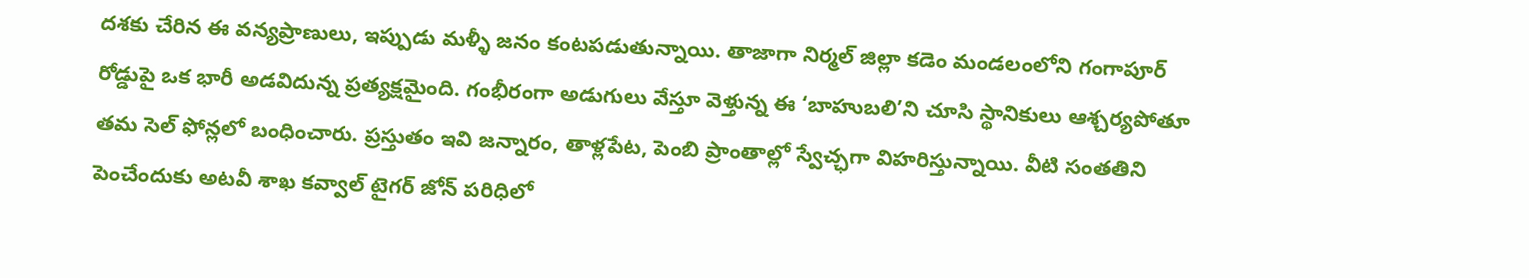దశకు చేరిన ఈ వన్యప్రాణులు, ఇప్పుడు మళ్ళీ జనం కంటపడుతున్నాయి. తాజాగా నిర్మల్ జిల్లా కడెం మండలంలోని గంగాపూర్ రోడ్డుపై ఒక భారీ అడవిదున్న ప్రత్యక్షమైంది. గంభీరంగా అడుగులు వేస్తూ వెళ్తున్న ఈ ‘బాహుబలి’ని చూసి స్థానికులు ఆశ్చర్యపోతూ తమ సెల్ ఫోన్లలో బంధించారు. ప్రస్తుతం ఇవి జన్నారం, తాళ్లపేట, పెంబి ప్రాంతాల్లో స్వేచ్ఛగా విహరిస్తున్నాయి. వీటి సంతతిని పెంచేందుకు అటవీ శాఖ కవ్వాల్ టైగర్ జోన్ పరిధిలో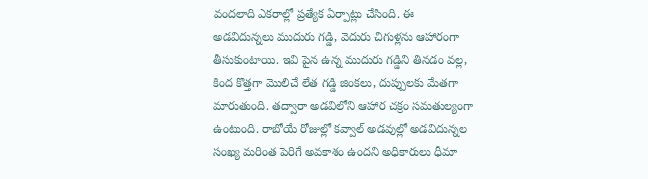వందలాది ఎకరాల్లో ప్రత్యేక ఏర్పాట్లు చేసింది. ఈ అడవిదున్నలు ముదురు గడ్డి, వెదురు చిగుళ్లను ఆహారంగా తీసుకుంటాయి. ఇవి పైన ఉన్న ముదురు గడ్డిని తినడం వల్ల, కింద కొత్తగా మొలిచే లేత గడ్డి జింకలు, దుప్పులకు మేతగా మారుతుంది. తద్వారా అడవిలోని ఆహార చక్రం సమతుల్యంగా ఉంటుంది. రాబోయే రోజుల్లో కవ్వాల్ అడవుల్లో అడవిదున్నల సంఖ్య మరింత పెరిగే అవకాశం ఉందని అధికారులు ధీమా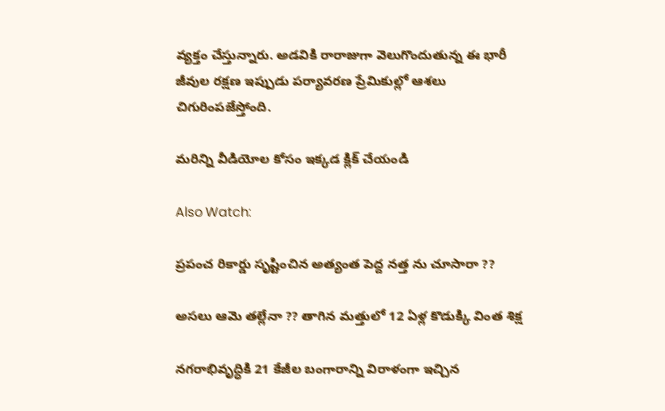వ్యక్తం చేస్తున్నారు. అడవికి రారాజుగా వెలుగొందుతున్న ఈ భారీ జీవుల రక్షణ ఇప్పుడు పర్యావరణ ప్రేమికుల్లో ఆశలు చిగురింపజేస్తోంది.

మరిన్ని వీడియోల కోసం ఇక్కడ క్లిక్ చేయండి

Also Watch:

ప్రపంచ రికార్డు సృష్టించిన అత్యంత పెద్ద నత్త ను చూసారా ??

అసలు ఆమె త‌ల్లేనా ?? తాగిన మత్తులో 12 ఏళ్ల‌ కొడుక్కి వింత‌ శిక్ష‌

నగరాభివృద్ధికి 21 కేజీల బంగారాన్ని విరాళంగా ఇచ్చిన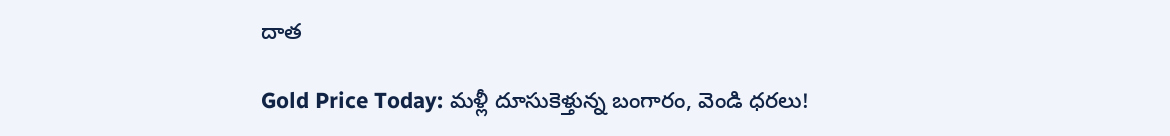దాత

Gold Price Today: మళ్లీ దూసుకెళ్తున్న బంగారం, వెండి ధరలు!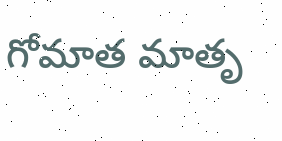గోమాత మాతృ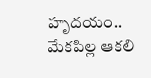హృదయం.. మేకపిల్ల ఆకలి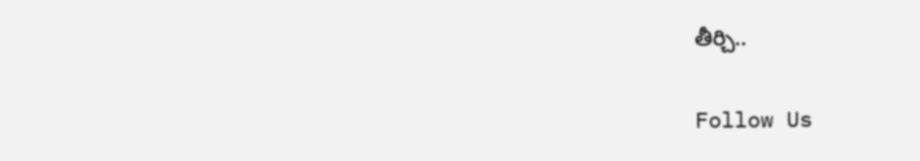తీర్చి..

Follow Us